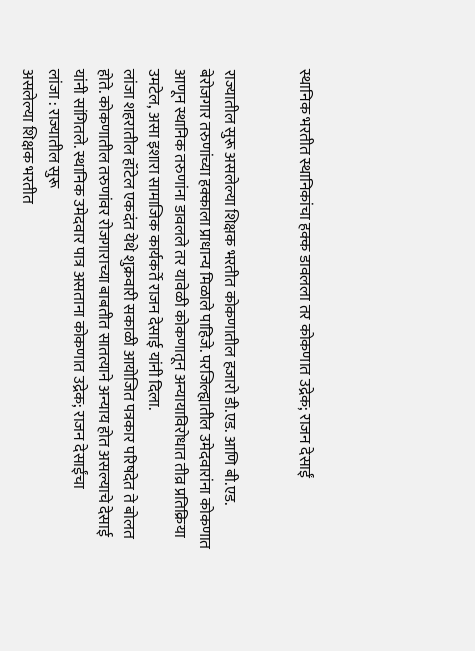स्थानिक भरतीत स्थानिकांचा हक्क डावलला तर कोकणात उद्रेक; राजन देसाईं


राज्यातील सुरू असलेल्या शिक्षक भरतीत कोकणातील हजारो डी.एड. आणि बी.एड. बेरोजगार तरुणांच्या हक्काला प्राधान्य मिळाले पाहिजे. परजिल्ह्यातील उमेदवारांना कोकणात आणून स्थानिक तरुणांना डावलले तर यावेळी कोकणातून अन्यायाविरोधात तीव्र प्रतिक्रिया उमटेल, असा इशारा सामाजिक कार्यकर्ते राजन देसाई यांनी दिला.
लांजा शहरातील हॉटेल एकदंत येथे शुक्रवारी सकाळी आयोजित पत्रकार परिषदेत ते बोलत होते. कोकणातील तरुणांवर रोजगाराच्या बाबतीत सातत्याने अन्याय होत असल्याचे देसाई यांनी सांगितले. स्थानिक उमेदवार पात्र असताना कोकणात उद्रेक; राजन देसाईंचा
लांजा : राज्यातील सुरू
असलेल्या शिक्षक भरतीत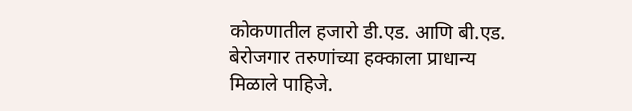कोकणातील हजारो डी.एड. आणि बी.एड. बेरोजगार तरुणांच्या हक्काला प्राधान्य मिळाले पाहिजे.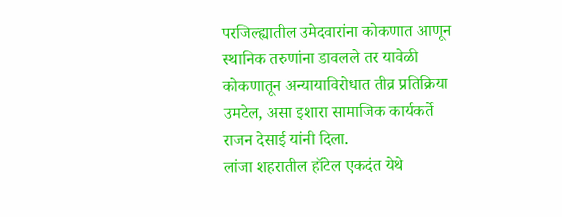परजिल्ह्यातील उमेदवारांना कोकणात आणून स्थानिक तरुणांना डावलले तर यावेळी कोकणातून अन्यायाविरोधात तीव्र प्रतिक्रिया उमटेल, असा इशारा सामाजिक कार्यकर्ते राजन देसाई यांनी दिला.
लांजा शहरातील हॉटेल एकदंत येथे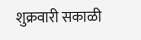शुक्रवारी सकाळी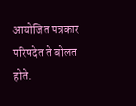आयोजित पत्रकार परिषदेत ते बोलत होते.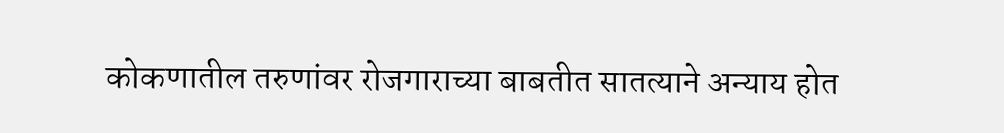कोकणातील तरुणांवर रोजगाराच्या बाबतीत सातत्याने अन्याय होत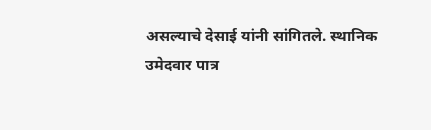असल्याचे देसाई यांनी सांगितले. स्थानिक उमेदवार पात्र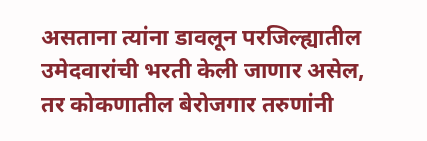असताना त्यांना डावलून परजिल्ह्यातील उमेदवारांची भरती केली जाणार असेल, तर कोकणातील बेरोजगार तरुणांनी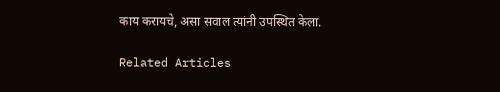काय करायचे, असा सवाल त्यांनी उपस्थित केला.

Related Articles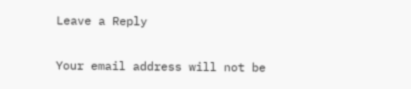Leave a Reply

Your email address will not be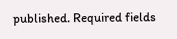published. Required fields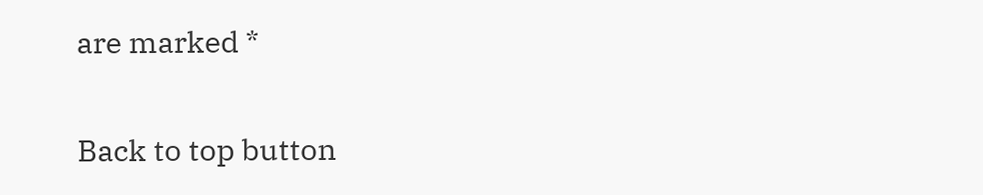are marked *

Back to top button